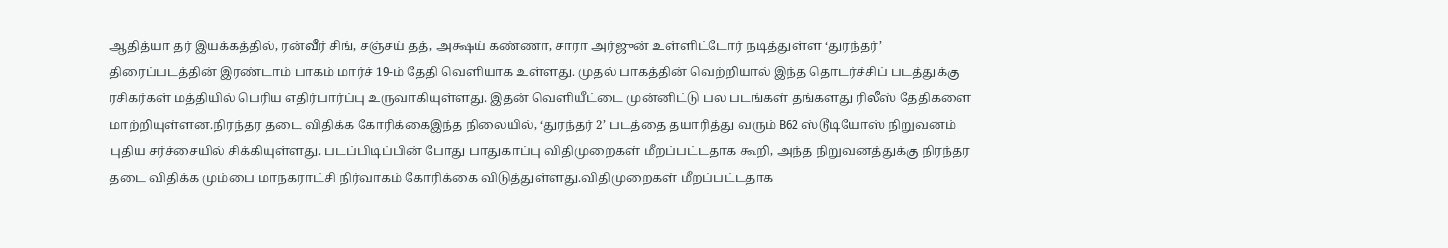ஆதித்யா தர் இயக்கத்தில், ரன்வீர் சிங், சஞ்சய் தத், அக்ஷய் கண்ணா, சாரா அர்ஜுன் உள்ளிட்டோர் நடித்துள்ள ‘துரந்தர்’ திரைப்படத்தின் இரண்டாம் பாகம் மார்ச் 19-ம் தேதி வெளியாக உள்ளது. முதல் பாகத்தின் வெற்றியால் இந்த தொடர்ச்சிப் படத்துக்கு ரசிகர்கள் மத்தியில் பெரிய எதிர்பார்ப்பு உருவாகியுள்ளது. இதன் வெளியீட்டை முன்னிட்டு பல படங்கள் தங்களது ரிலீஸ் தேதிகளை மாற்றியுள்ளன.நிரந்தர தடை விதிக்க கோரிக்கைஇந்த நிலையில், ‘துரந்தர் 2’ படத்தை தயாரித்து வரும் B62 ஸ்டூடியோஸ் நிறுவனம் புதிய சர்ச்சையில் சிக்கியுள்ளது. படப்பிடிப்பின் போது பாதுகாப்பு விதிமுறைகள் மீறப்பட்டதாக கூறி, அந்த நிறுவனத்துக்கு நிரந்தர தடை விதிக்க மும்பை மாநகராட்சி நிர்வாகம் கோரிக்கை விடுத்துள்ளது.விதிமுறைகள் மீறப்பட்டதாக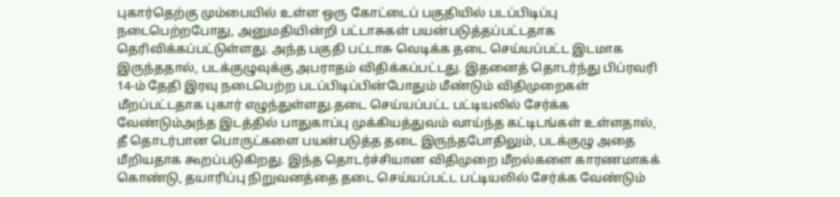புகார்தெற்கு மும்பையில் உள்ள ஒரு கோட்டைப் பகுதியில் படப்பிடிப்பு நடைபெற்றபோது, அனுமதியின்றி பட்டாசுகள் பயன்படுத்தப்பட்டதாக தெரிவிக்கப்பட்டுள்ளது. அந்த பகுதி பட்டாசு வெடிக்க தடை செய்யப்பட்ட இடமாக இருந்ததால், படக்குழுவுக்கு அபராதம் விதிக்கப்பட்டது. இதனைத் தொடர்ந்து பிப்ரவரி 14-ம் தேதி இரவு நடைபெற்ற படப்பிடிப்பின்போதும் மீண்டும் விதிமுறைகள் மீறப்பட்டதாக புகார் எழுந்துள்ளது.தடை செய்யப்பட்ட பட்டியலில் சேர்க்க வேண்டும்அந்த இடத்தில் பாதுகாப்பு முக்கியத்துவம் வாய்ந்த கட்டிடங்கள் உள்ளதால், தீ தொடர்பான பொருட்களை பயன்படுத்த தடை இருந்தபோதிலும், படக்குழு அதை மீறியதாக கூறப்படுகிறது. இந்த தொடர்ச்சியான விதிமுறை மீறல்களை காரணமாகக் கொண்டு, தயாரிப்பு நிறுவனத்தை தடை செய்யப்பட்ட பட்டியலில் சேர்க்க வேண்டும்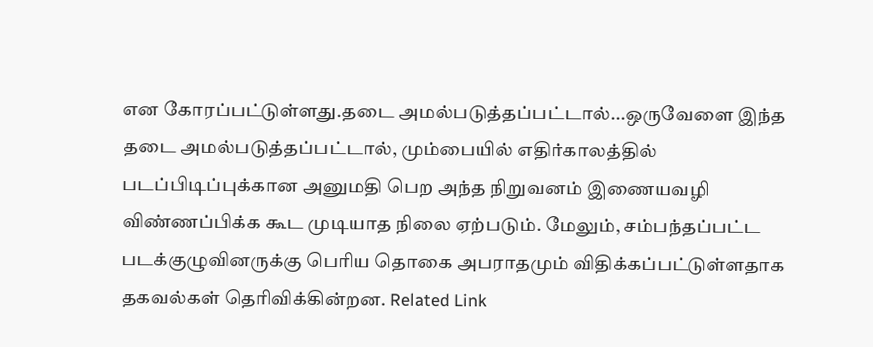என கோரப்பட்டுள்ளது.தடை அமல்படுத்தப்பட்டால்...ஒருவேளை இந்த தடை அமல்படுத்தப்பட்டால், மும்பையில் எதிர்காலத்தில் படப்பிடிப்புக்கான அனுமதி பெற அந்த நிறுவனம் இணையவழி விண்ணப்பிக்க கூட முடியாத நிலை ஏற்படும். மேலும், சம்பந்தப்பட்ட படக்குழுவினருக்கு பெரிய தொகை அபராதமும் விதிக்கப்பட்டுள்ளதாக தகவல்கள் தெரிவிக்கின்றன. Related Link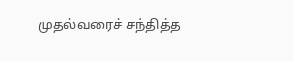முதல்வரைச் சந்தித்த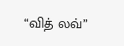“வித் லவ்”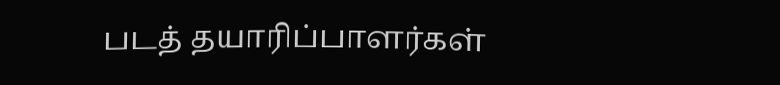படத் தயாரிப்பாளர்கள்